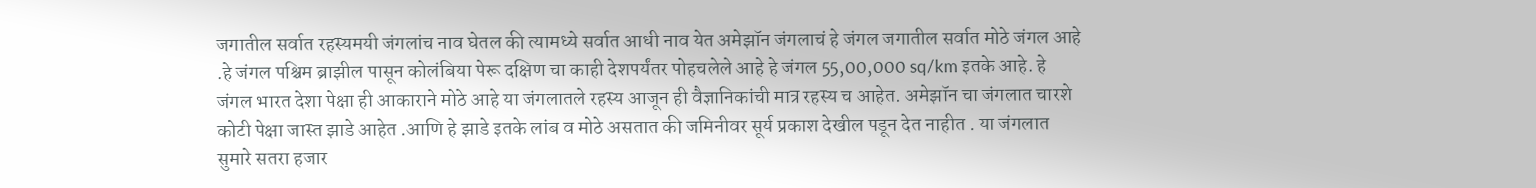जगातील सर्वात रहस्यमयी जंगलांच नाव घेतल की त्यामध्ये सर्वात आधी नाव येत अमेझॉन जंगलाचं हे जंगल जगातील सर्वात मोठे जंगल आहे .हे जंगल पश्चिम ब्राझील पासून कोलंबिया पेरू दक्षिण चा काही देशपर्यंतर पोहचलेले आहे हे जंगल 55,00,000 sq/km इतके आहे. हे जंगल भारत देशा पेक्षा ही आकाराने मोठे आहे या जंगलातले रहस्य आजून ही वैज्ञानिकांची मात्र रहस्य च आहेत. अमेझॉन चा जंगलात चारशे कोटी पेक्षा जास्त झाडे आहेत .आणि हे झाडे इतके लांब व मोठे असतात की जमिनीवर सूर्य प्रकाश देखील पडून देत नाहीत . या जंगलात सुमारे सतरा हजार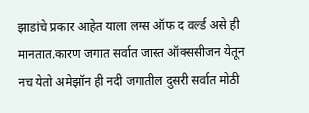झाडांचे प्रकार आहेत याला लग्स ऑफ द वर्ल्ड असे ही मानतात.कारण जगात सर्वात जास्त ऑक्ससीजन येतून नच येतो अमेझॉन ही नदी जगातील दुसरी सर्वात मोठी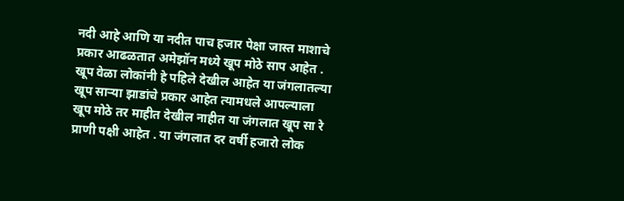नदी आहे आणि या नदीत पाच हजार पेक्षा जास्त माशाचे प्रकार आढळतात अमेझॉन मध्ये खूप मोठे साप आहेत . खूप वेळा लोकांनी हे पहिले देखील आहेत या जंगलातल्या खूप साऱ्या झाडांचे प्रकार आहेत त्यामधले आपल्याला खूप मोठे तर माहीत देखील नाहीत या जंगलात खूप सा रे प्राणी पक्षी आहेत . या जंगलात दर वर्षी हजारो लोक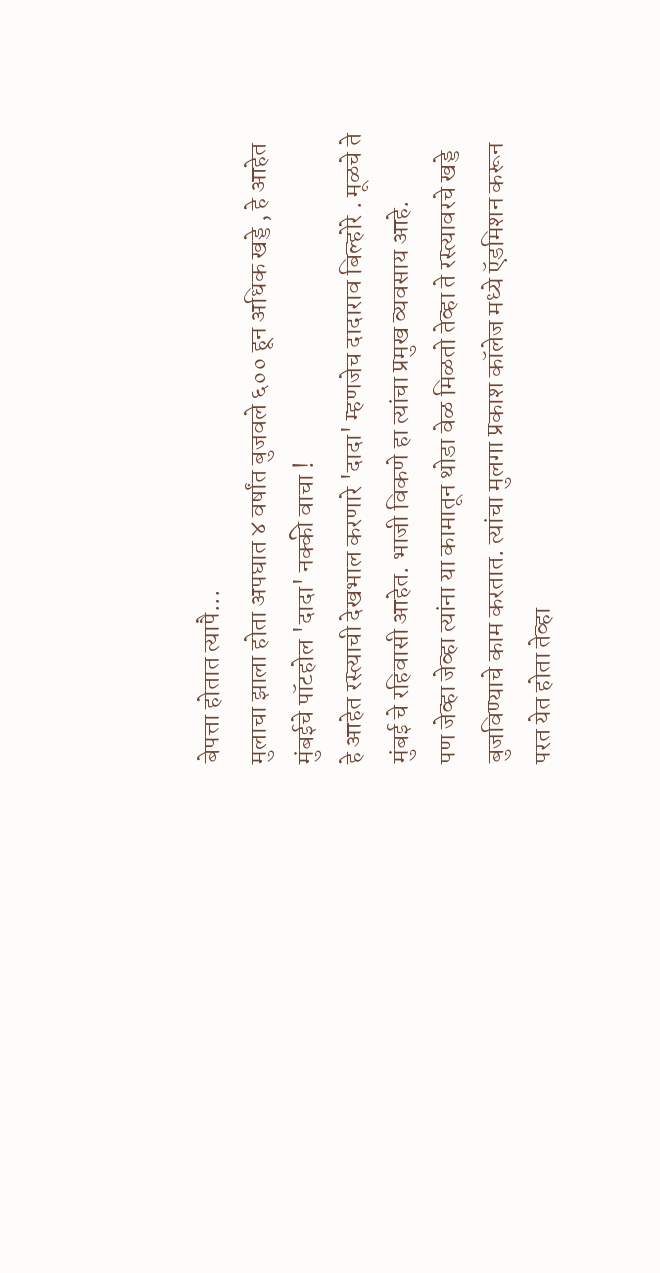बेपत्ता होतात त्यापै...
मुलाचा झाला होता अपघात ४ वर्षांत बुजवले ६०० हून अधिक खड्डे , हे आहेत मुंबईचे पॉटहोल 'दादा' नक्की वाचा !
हे आहेत रस्त्याची देखभाल करणारे 'दादा' म्हणजेच दादाराव बिल्होरे . मूळचे ते मुंबई चे रहिवासी आहेत. भाजी विकणे हा त्यांचा प्रमुख व्यवसाय आहे.
पण जेव्हा जेव्हा त्यांना या कामातून थोडा वेळ मिळतो तेव्हा ते रस्त्यावरचे खड्डे बुजविण्याचे काम करतात. त्यांचा मुलगा प्रकाश कॉलेज मध्ये ऍडमिशन करून परत येत होता तेव्हा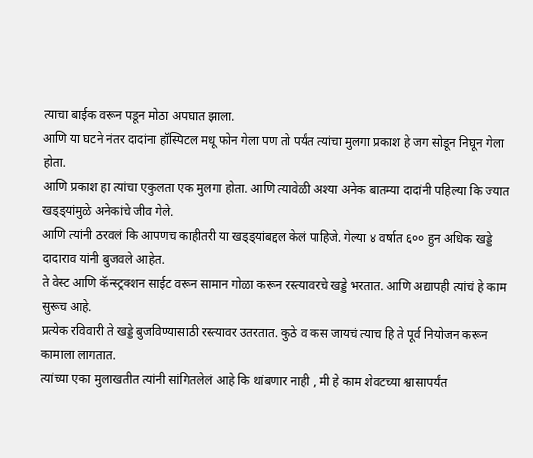त्याचा बाईक वरून पडून मोठा अपघात झाला.
आणि या घटने नंतर दादांना हॉस्पिटल मधू फोन गेला पण तो पर्यंत त्यांचा मुलगा प्रकाश हे जग सोडून निघून गेला होता.
आणि प्रकाश हा त्यांचा एकुलता एक मुलगा होता. आणि त्यावेळी अश्या अनेक बातम्या दादांनी पहिल्या कि ज्यात खड्ड्यांमुळे अनेकांचे जीव गेले.
आणि त्यांनी ठरवलं कि आपणच काहीतरी या खड्ड्यांबद्दल केलं पाहिजे. गेल्या ४ वर्षात ६०० हुन अधिक खड्डे दादाराव यांनी बुजवले आहेत.
ते वेस्ट आणि कॅन्स्ट्रक्शन साईट वरून सामान गोळा करून रस्त्यावरचे खड्डे भरतात. आणि अद्यापही त्यांचं हे काम सुरूच आहे.
प्रत्येक रविवारी ते खड्डे बुजविण्यासाठी रस्त्यावर उतरतात. कुठे व कस जायचं त्याच हि ते पूर्व नियोजन करून कामाला लागतात.
त्यांच्या एका मुलाखतीत त्यांनी सांगितलेलं आहे कि थांबणार नाही , मी हे काम शेवटच्या श्वासापर्यंत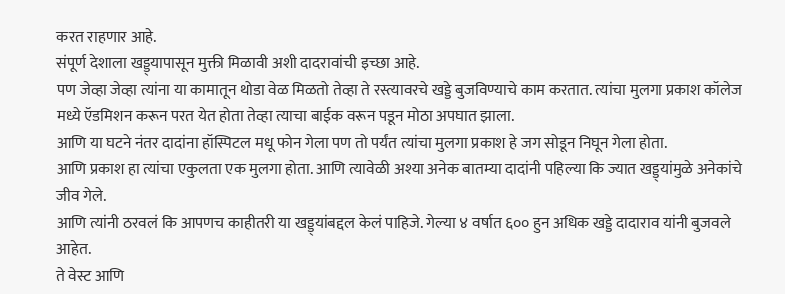करत राहणार आहे.
संपूर्ण देशाला खड्ड्यापासून मुक्ती मिळावी अशी दादरावांची इच्छा आहे.
पण जेव्हा जेव्हा त्यांना या कामातून थोडा वेळ मिळतो तेव्हा ते रस्त्यावरचे खड्डे बुजविण्याचे काम करतात. त्यांचा मुलगा प्रकाश कॉलेज मध्ये ऍडमिशन करून परत येत होता तेव्हा त्याचा बाईक वरून पडून मोठा अपघात झाला.
आणि या घटने नंतर दादांना हॉस्पिटल मधू फोन गेला पण तो पर्यंत त्यांचा मुलगा प्रकाश हे जग सोडून निघून गेला होता.
आणि प्रकाश हा त्यांचा एकुलता एक मुलगा होता. आणि त्यावेळी अश्या अनेक बातम्या दादांनी पहिल्या कि ज्यात खड्ड्यांमुळे अनेकांचे जीव गेले.
आणि त्यांनी ठरवलं कि आपणच काहीतरी या खड्ड्यांबद्दल केलं पाहिजे. गेल्या ४ वर्षात ६०० हुन अधिक खड्डे दादाराव यांनी बुजवले आहेत.
ते वेस्ट आणि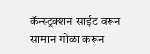कॅन्स्ट्रक्शन साईट वरून सामान गोळा करून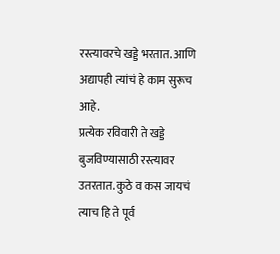रस्त्यावरचे खड्डे भरतात. आणि अद्यापही त्यांचं हे काम सुरूच आहे.
प्रत्येक रविवारी ते खड्डे बुजविण्यासाठी रस्त्यावर उतरतात. कुठे व कस जायचं त्याच हि ते पूर्व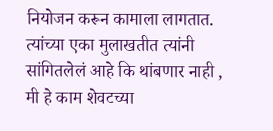नियोजन करून कामाला लागतात.
त्यांच्या एका मुलाखतीत त्यांनी सांगितलेलं आहे कि थांबणार नाही , मी हे काम शेवटच्या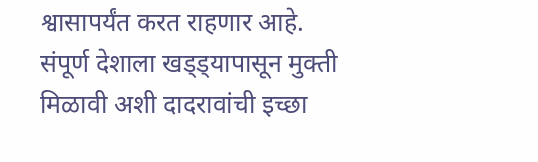श्वासापर्यंत करत राहणार आहे.
संपूर्ण देशाला खड्ड्यापासून मुक्ती मिळावी अशी दादरावांची इच्छा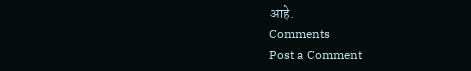आहे.
Comments
Post a Comment